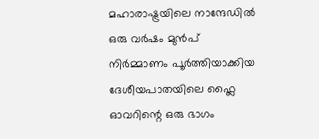മഹാരാഷ്ട്രയിലെ നാന്ദേഡിൽ ഒരു വർഷം മുൻപ് നിർമ്മാണം പൂർത്തിയാക്കിയ ദേശീയപാതയിലെ ഫ്ലൈ ഓവറിന്റെ ഒരു ഭാഗം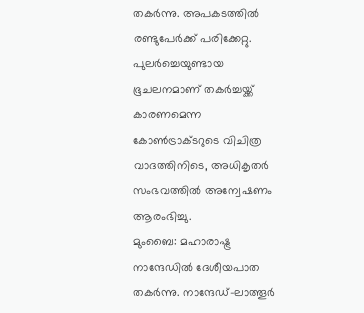തകർന്നു. അപകടത്തിൽ രണ്ടുപേർക്ക് പരിക്കേറ്റു. പുലർച്ചെയുണ്ടായ ഭൂചലനമാണ് തകർച്ചയ്ക്ക് കാരണമെന്ന കോൺട്രാക്ടറുടെ വിചിത്ര വാദത്തിനിടെ, അധികൃതർ സംഭവത്തിൽ അന്വേഷണം ആരംഭിച്ചു.
മുംബൈ: മഹാരാഷ്ട്ര നാന്ദേഡിൽ ദേശീയപാത തകർന്നു. നാന്ദേഡ്-ലാത്തൂർ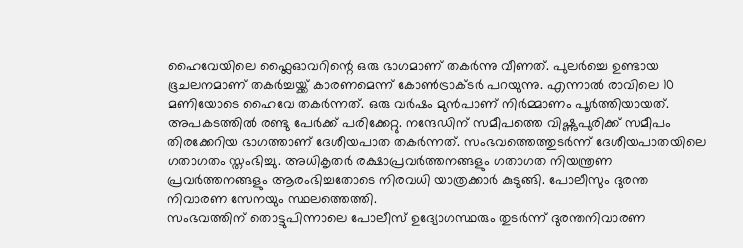ഹൈവേയിലെ ഫ്ലൈഓവറിന്റെ ഒരു ഭാഗമാണ് തകർന്നു വീണത്. പുലർച്ചെ ഉണ്ടായ ഭൂചലനമാണ് തകർച്ചയ്ക്ക് കാരണമെന്ന് കോൺട്രാക്ടർ പറയുന്നു. എന്നാൽ രാവിലെ 10 മണിയോടെ ഹൈവേ തകർന്നത്. ഒരു വർഷം മുൻപാണ് നിർമ്മാണം പൂർത്തിയായത്. അപകടത്തിൽ രണ്ടു പേർക്ക് പരിക്കേറ്റു. നന്ദേഡിന് സമീപത്തെ വിഷ്ണുപുരിക്ക് സമീപം തിരക്കേറിയ ഭാഗത്താണ് ദേശീയപാത തകർന്നത്. സംഭവത്തെത്തുടർന്ന് ദേശീയപാതയിലെ ഗതാഗതം സ്തംഭിച്ചു. അധികൃതർ രക്ഷാപ്രവർത്തനങ്ങളും ഗതാഗത നിയന്ത്രണ പ്രവർത്തനങ്ങളും ആരംഭിച്ചതോടെ നിരവധി യാത്രക്കാർ കുടുങ്ങി. പോലീസും ദുരന്ത നിവാരണ സേനയും സ്ഥലത്തെത്തി.
സംഭവത്തിന് തൊട്ടുപിന്നാലെ പോലീസ് ഉദ്യോഗസ്ഥരും തുടർന്ന് ദുരന്തനിവാരണ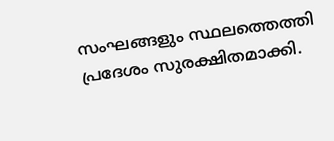സംഘങ്ങളും സ്ഥലത്തെത്തി പ്രദേശം സുരക്ഷിതമാക്കി.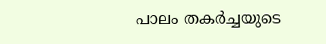പാലം തകർച്ചയുടെ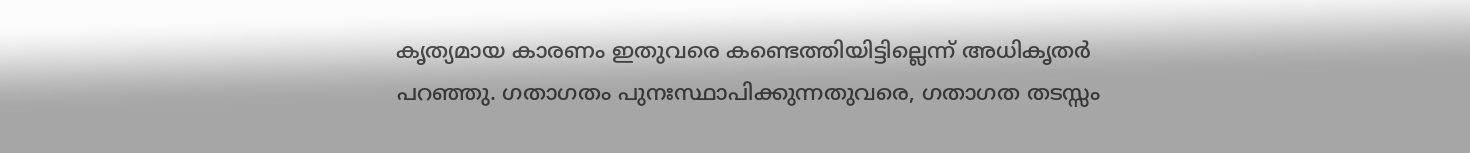കൃത്യമായ കാരണം ഇതുവരെ കണ്ടെത്തിയിട്ടില്ലെന്ന് അധികൃതർ പറഞ്ഞു. ഗതാഗതം പുനഃസ്ഥാപിക്കുന്നതുവരെ, ഗതാഗത തടസ്സം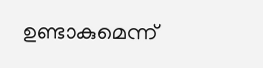ഉണ്ടാകുമെന്ന്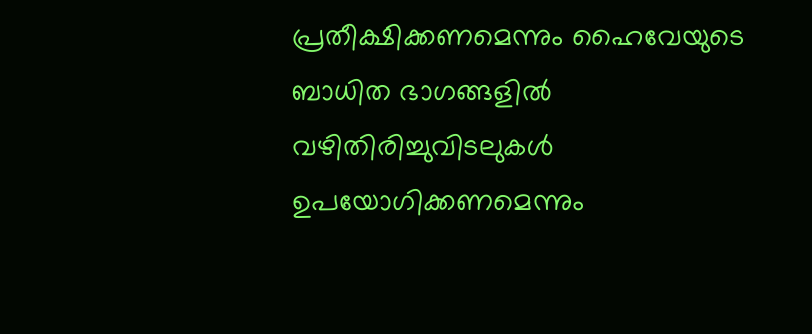പ്രതീക്ഷിക്കണമെന്നും ഹൈവേയുടെ ബാധിത ഭാഗങ്ങളിൽ വഴിതിരിച്ചുവിടലുകൾ ഉപയോഗിക്കണമെന്നും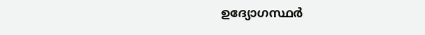ഉദ്യോഗസ്ഥർ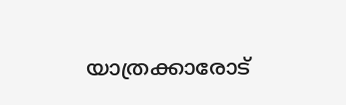യാത്രക്കാരോട്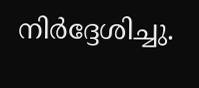നിർദ്ദേശിച്ചു.